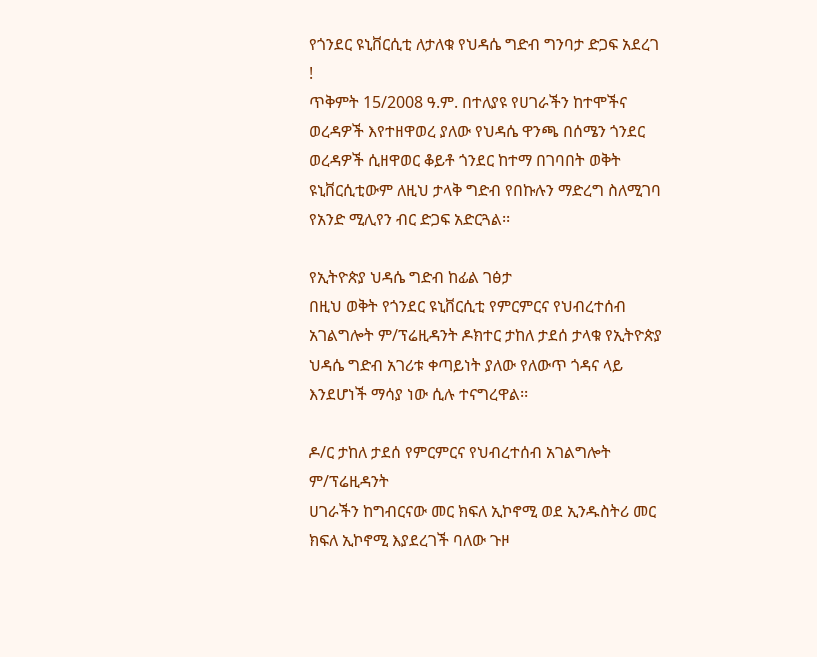የጎንደር ዩኒቨርሲቲ ለታለቁ የህዳሴ ግድብ ግንባታ ድጋፍ አደረገ !
ጥቅምት 15/2008 ዓ.ም. በተለያዩ የሀገራችን ከተሞችና ወረዳዎች እየተዘዋወረ ያለው የህዳሴ ዋንጫ በሰሜን ጎንደር ወረዳዎች ሲዘዋወር ቆይቶ ጎንደር ከተማ በገባበት ወቅት ዩኒቨርሲቲውም ለዚህ ታላቅ ግድብ የበኩሉን ማድረግ ስለሚገባ የአንድ ሚሊየን ብር ድጋፍ አድርጓል፡፡

የኢትዮጵያ ህዳሴ ግድብ ከፊል ገፅታ
በዚህ ወቅት የጎንደር ዩኒቨርሲቲ የምርምርና የህብረተሰብ አገልግሎት ም/ፕሬዚዳንት ዶክተር ታከለ ታደሰ ታላቁ የኢትዮጵያ ህዳሴ ግድብ አገሪቱ ቀጣይነት ያለው የለውጥ ጎዳና ላይ እንደሆነች ማሳያ ነው ሲሉ ተናግረዋል፡፡

ዶ/ር ታከለ ታደሰ የምርምርና የህብረተሰብ አገልግሎት ም/ፕሬዚዳንት
ሀገራችን ከግብርናው መር ክፍለ ኢኮኖሚ ወደ ኢንዱስትሪ መር ክፍለ ኢኮኖሚ እያደረገች ባለው ጉዞ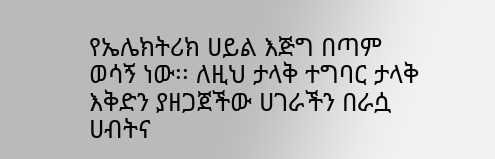የኤሌክትሪክ ሀይል እጅግ በጣም ወሳኝ ነው፡፡ ለዚህ ታላቅ ተግባር ታላቅ እቅድን ያዘጋጀችው ሀገራችን በራሷ ሀብትና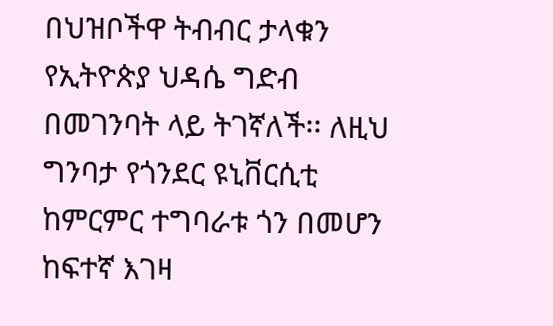በህዝቦችዋ ትብብር ታላቁን የኢትዮጵያ ህዳሴ ግድብ በመገንባት ላይ ትገኛለች፡፡ ለዚህ ግንባታ የጎንደር ዩኒቨርሲቲ ከምርምር ተግባራቱ ጎን በመሆን ከፍተኛ እገዛ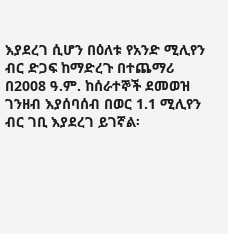እያደረገ ሲሆን በዕለቱ የአንድ ሚሊየን ብር ድጋፍ ከማድረጉ በተጨማሪ በ2008 ዓ.ም. ከሰራተኞች ደመወዝ ገንዘብ እያሰባሰብ በወር 1.1 ሚሊየን ብር ገቢ እያደረገ ይገኛል፡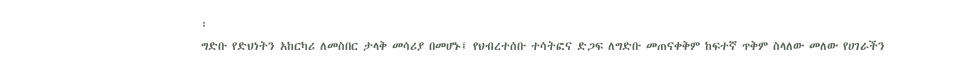፡
ግድቡ የድህነትን አከርካሪ ለመስበር ታላቅ መሳሪያ በመሆኑ፤ የህብረተሰቡ ተሳትፎና ድጋፍ ለግድቡ መጠናቀቅም ከፍተኛ ጥቅም ስላለው መለው የሀገራችን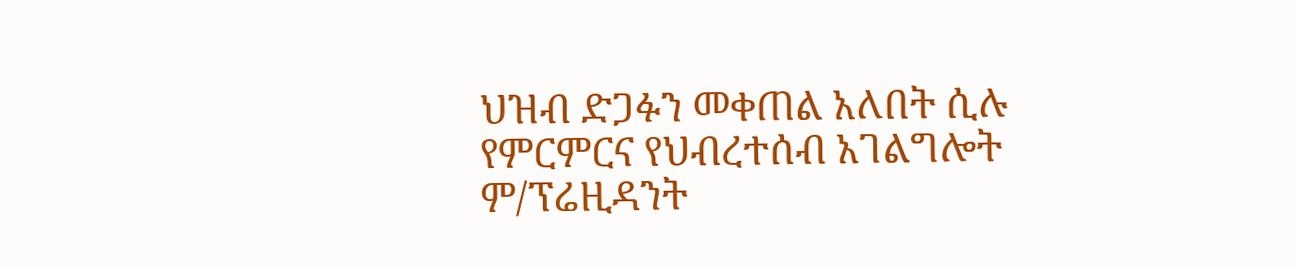ህዝብ ድጋፉን መቀጠል አለበት ሲሉ የምርምርና የህብረተሰብ አገልግሎት ም/ፕሬዚዳንት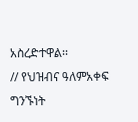አስረድተዋል፡፡
// የህዝብና ዓለምአቀፍ ግንኙነት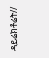ዳይሬክቶሬት//